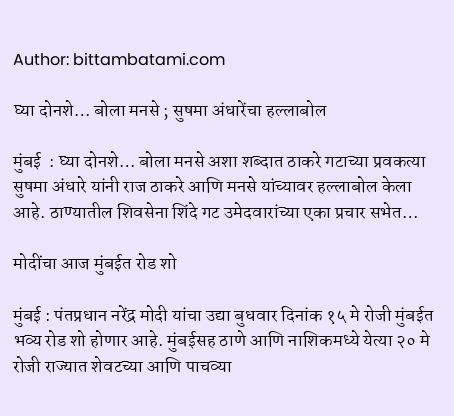Author: bittambatami.com

घ्या दोनशे… बोला मनसे ; सुषमा अंधारेंचा हल्लाबोल

मुंबई  : घ्या दोनशे… बोला मनसे अशा शब्दात ठाकरे गटाच्या प्रवकत्या सुषमा अंधारे यांनी राज ठाकरे आणि मनसे यांच्यावर हल्लाबोल केला आहे. ठाण्यातील शिवसेना शिंदे गट उमेदवारांच्या एका प्रचार सभेत…

मोदींचा आज मुंबईत रोड शो

मुंबई : पंतप्रधान नरेंद्र मोदी यांचा उद्या बुधवार दिनांक १५ मे रोजी मुंबईत भव्य रोड शो होणार आहे. मुंबईसह ठाणे आणि नाशिकमध्ये येत्या २० मे रोजी राज्यात शेवटच्या आणि पाचव्या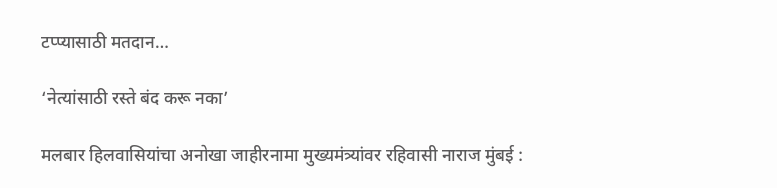टप्प्यासाठी मतदान…

‘नेत्यांसाठी रस्ते बंद करू नका’

मलबार हिलवासियांचा अनोखा जाहीरनामा मुख्यमंत्र्यांवर रहिवासी नाराज मुंबई :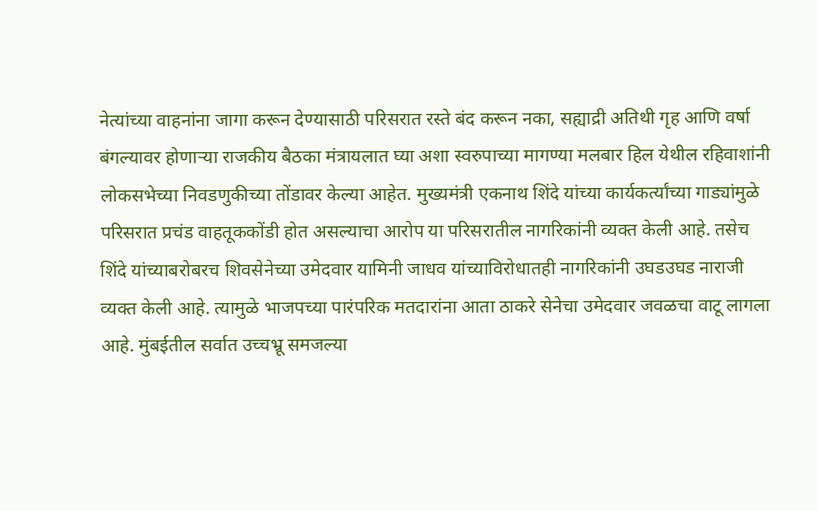नेत्यांच्या वाहनांना जागा करून देण्यासाठी परिसरात रस्ते बंद करून नका, सह्याद्री अतिथी गृह आणि वर्षा बंगल्यावर होणाऱ्या राजकीय बैठका मंत्रायलात घ्या अशा स्वरुपाच्या मागण्या मलबार हिल येथील रहिवाशांनी लोकसभेच्या निवडणुकीच्या तोंडावर केल्या आहेत. मुख्यमंत्री एकनाथ शिंदे यांच्या कार्यकर्त्यांच्या गाड्यांमुळे परिसरात प्रचंड वाहतूककोंडी होत असल्याचा आरोप या परिसरातील नागरिकांनी व्यक्त केली आहे. तसेच शिंदे यांच्याबरोबरच शिवसेनेच्या उमेदवार यामिनी जाधव यांच्याविरोधातही नागरिकांनी उघडउघड नाराजी व्यक्त केली आहे. त्यामुळे भाजपच्या पारंपरिक मतदारांना आता ठाकरे सेनेचा उमेदवार जवळचा वाटू लागला आहे. मुंबईतील सर्वात उच्चभ्रू समजल्या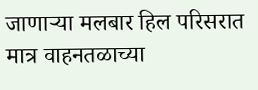जाणाऱ्या मलबार हिल परिसरात मात्र वाहनतळाच्या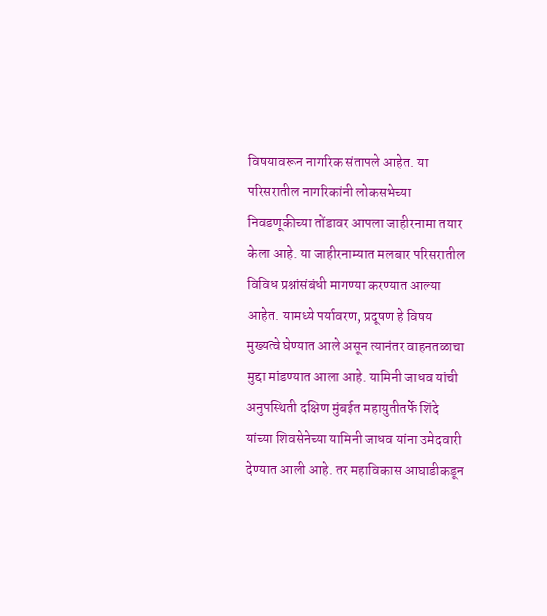विषयावरून नागरिक संतापले आहेत. या परिसरातील नागरिकांनी लोकसभेच्या निवडणूकीच्या तोंडावर आपला जाहीरनामा तयार केला आहे. या जाहीरनाम्यात मलबार परिसरातील विविध प्रश्नांसंबंधी मागण्या करण्यात आल्या आहेत. यामध्ये पर्यावरण, प्रदूषण हे विषय मुख्यत्वे घेण्यात आले असून त्यानंतर वाहनतळाचा मुद्दा मांडण्यात आला आहे. यामिनी जाधव यांची अनुपस्थिती दक्षिण मुंबईत महायुतीतर्फे शिंदे यांच्या शिवसेनेच्या यामिनी जाधव यांना उमेदवारी देण्यात आली आहे. तर महाविकास आघाडीकडून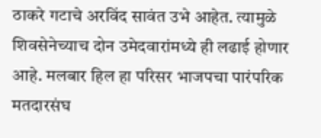ठाकरे गटाचे अरविंद सावंत उभे आहेत. त्यामुळे शिवसेनेच्याच दोन उमेदवारांमध्ये ही लढाई होणार आहे. मलबार हिल हा परिसर भाजपचा पारंपरिक मतदारसंघ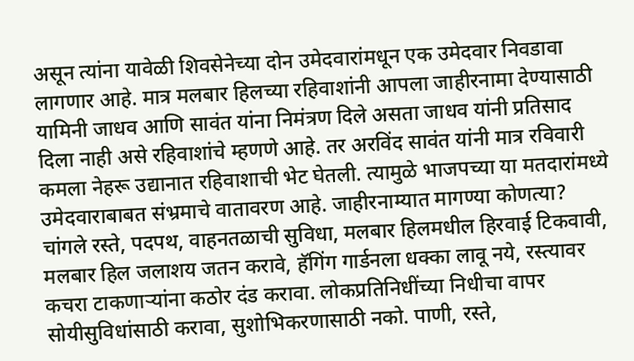असून त्यांना यावेळी शिवसेनेच्या दोन उमेदवारांमधून एक उमेदवार निवडावा लागणार आहे. मात्र मलबार हिलच्या रहिवाशांनी आपला जाहीरनामा देण्यासाठी यामिनी जाधव आणि सावंत यांना निमंत्रण दिले असता जाधव यांनी प्रतिसाद दिला नाही असे रहिवाशांचे म्हणणे आहे. तर अरविंद सावंत यांनी मात्र रविवारी कमला नेहरू उद्यानात रहिवाशाची भेट घेतली. त्यामुळे भाजपच्या या मतदारांमध्ये उमेदवाराबाबत संभ्रमाचे वातावरण आहे. जाहीरनाम्यात मागण्या कोणत्या? चांगले रस्ते, पदपथ, वाहनतळाची सुविधा, मलबार हिलमधील हिरवाई टिकवावी, मलबार हिल जलाशय जतन करावे, हॅगिंग गार्डनला धक्का लावू नये, रस्त्यावर कचरा टाकणाऱ्यांना कठोर दंड करावा. लोकप्रतिनिधींच्या निधीचा वापर सोयीसुविधांसाठी करावा, सुशोभिकरणासाठी नको. पाणी, रस्ते,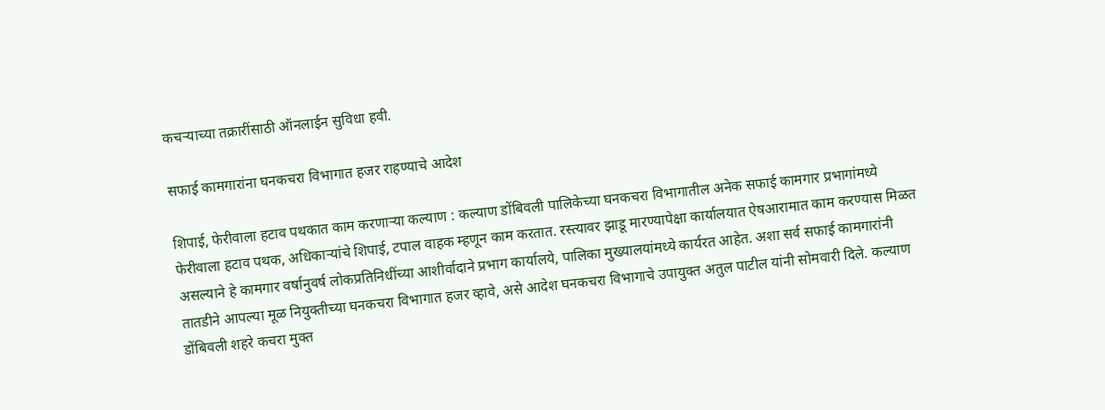कचऱ्याच्या तक्रारींसाठी ऑनलाईन सुविधा हवी.

सफाई कामगारांना घनकचरा विभागात हजर राहण्याचे आदेश

शिपाई, फेरीवाला हटाव पथकात काम करणाऱ्या कल्याण : कल्याण डोंबिवली पालिकेच्या घनकचरा विभागातील अनेक सफाई कामगार प्रभागांमध्ये फेरीवाला हटाव पथक, अधिकाऱ्यांचे शिपाई, टपाल वाहक म्हणून काम करतात. रस्त्यावर झाडू मारण्यापेक्षा कार्यालयात ऐषआरामात काम करण्यास मिळत असल्याने हे कामगार वर्षानुवर्ष लोकप्रतिनिधींच्या आशीर्वादाने प्रभाग कार्यालये, पालिका मुख्यालयांमध्ये कार्यरत आहेत. अशा सर्व सफाई कामगारांनी तातडीने आपल्या मूळ नियुक्तीच्या घनकचरा विभागात हजर व्हावे, असे आदेश घनकचरा विभागाचे उपायुक्त अतुल पाटील यांनी सोमवारी दिले. कल्याण डोंबिवली शहरे कचरा मुक्त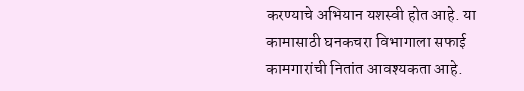करण्याचे अभियान यशस्वी होत आहे. या कामासाठी घनकचरा विभागाला सफाई कामगारांची नितांत आवश्यकता आहे.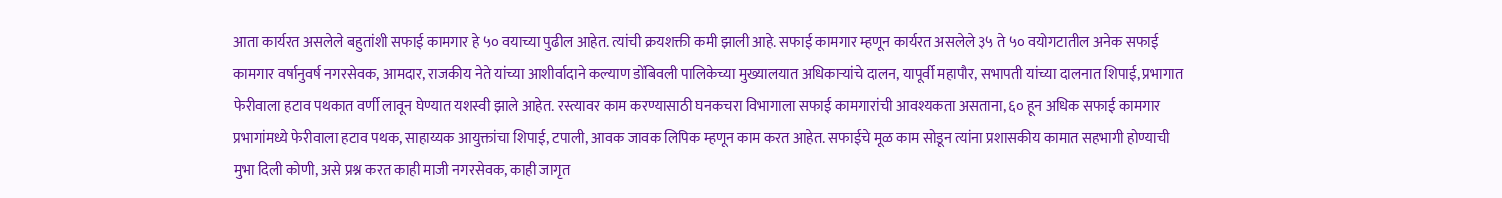आता कार्यरत असलेले बहुतांशी सफाई कामगार हे ५० वयाच्या पुढील आहेत. त्यांची क्रयशक्ती कमी झाली आहे. सफाई कामगार म्हणून कार्यरत असलेले ३५ ते ५० वयोगटातील अनेक सफाई कामगार वर्षानुवर्ष नगरसेवक, आमदार, राजकीय नेते यांच्या आशीर्वादाने कल्याण डोंबिवली पालिकेच्या मुख्यालयात अधिकाऱ्यांचे दालन, यापूर्वी महापौर, सभापती यांच्या दालनात शिपाई, प्रभागात फेरीवाला हटाव पथकात वर्णी लावून घेण्यात यशस्वी झाले आहेत. रस्त्यावर काम करण्यासाठी घनकचरा विभागाला सफाई कामगारांची आवश्यकता असताना, ६० हून अधिक सफाई कामगार प्रभागांमध्ये फेरीवाला हटाव पथक, साहाय्यक आयुक्तांचा शिपाई, टपाली, आवक जावक लिपिक म्हणून काम करत आहेत. सफाईचे मूळ काम सोडून त्यांना प्रशासकीय कामात सहभागी होण्याची मुभा दिली कोणी, असे प्रश्न करत काही माजी नगरसेवक, काही जागृत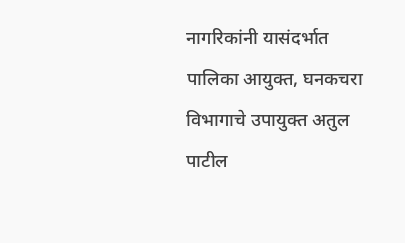नागरिकांनी यासंदर्भात पालिका आयुक्त, घनकचरा विभागाचे उपायुक्त अतुल पाटील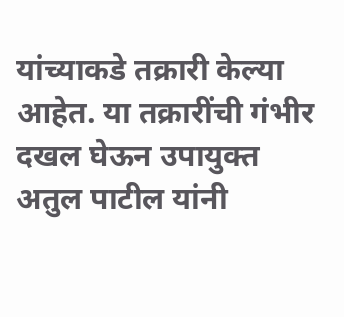यांच्याकडे तक्रारी केल्या आहेत. या तक्रारींची गंभीर दखल घेऊन उपायुक्त अतुल पाटील यांनी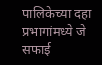पालिकेच्या दहा प्रभागांमध्ये जे सफाई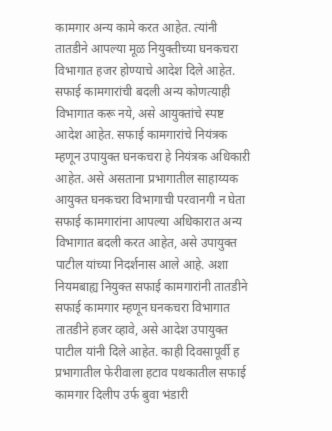कामगार अन्य कामे करत आहेत. त्यांनी तातडीने आपल्या मूळ नियुक्तीच्या घनकचरा विभागात हजर होण्याचे आदेश दिले आहेत. सफाई कामगारांची बदली अन्य कोणत्याही विभागात करू नये, असे आयुक्तांचे स्पष्ट आदेश आहेत. सफाई कामगारांचे नियंत्रक म्हणून उपायुक्त घनकचरा हे नियंत्रक अधिकाऱी आहेत. असे असताना प्रभागातील साहाय्यक आयुक्त घनकचरा विभागाची परवानगी न घेता सफाई कामगारांना आपल्या अधिकारात अन्य विभागात बदली करत आहेत, असे उपायुक्त पाटील यांच्या निदर्शनास आले आहे. अशा नियमबाह्य नियुक्त सफाई कामगारांनी तातडीने सफाई कामगार म्हणून घनकचरा विभागात तातडीने हजर व्हावे, असे आदेश उपायुक्त पाटील यांनी दिले आहेत. काही दिवसापूर्वी ह प्रभागातील फेरीवाला हटाव पथकातील सफाई कामगार दिलीप उर्फ बुवा भंडारी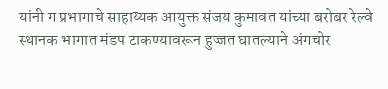यांनी ग प्रभागाचे साहाय्यक आयुक्त संजय कुमावत यांच्या बरोबर रेल्वे स्थानक भागात मंडप टाकण्यावरून हुज्जत घातल्याने अंगचोर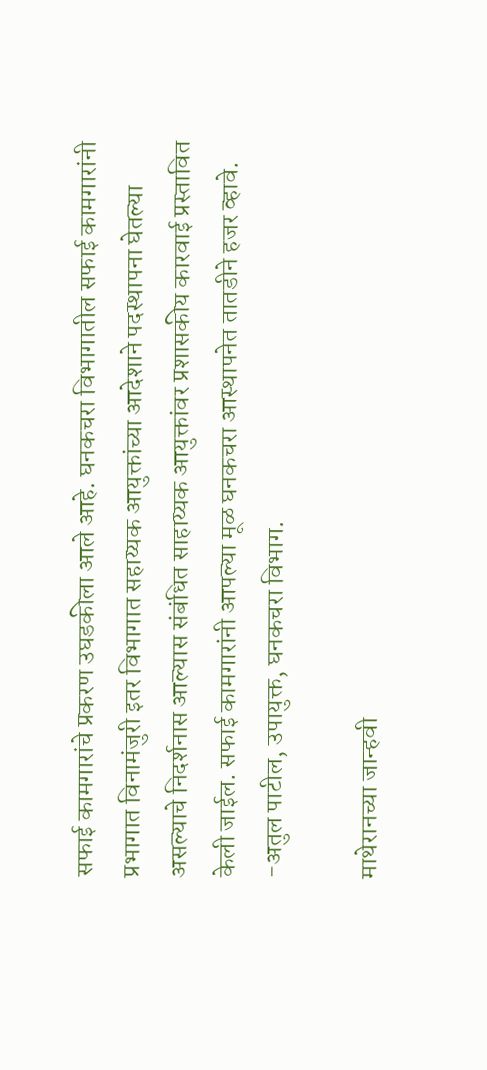सफाई कामगारांचे प्रकरण उघडकीला आले आहे. घनकचरा विभागातील सफाई कामगारांनी प्रभागात विनामंजुरी इतर विभागात सहाय्यक आयुक्तांच्या आदेशाने पदस्थापना घेतल्या असल्याचे निदर्शनास आल्यास संबंधित साहाय्यक आयुक्तांवर प्रशासकीय कारवाई प्रस्तावित केली जाईल. सफाई कामगारांनी आपल्या मूळ घनकचरा आस्थापनेत तातडीने हजर व्हावे. -अतुल पाटील, उपायुक्त, घनकचरा विभाग.

माथेरानच्या जान्हवी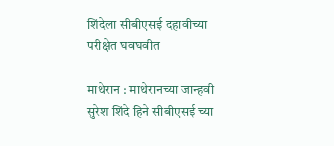शिंदेला सीबीएसई दहावीच्या परीक्षेत घवघवीत

माथेरान : माथेरानच्या जान्हवी सुरेश शिंदे हिने सीबीएसई च्या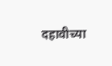दहावीच्या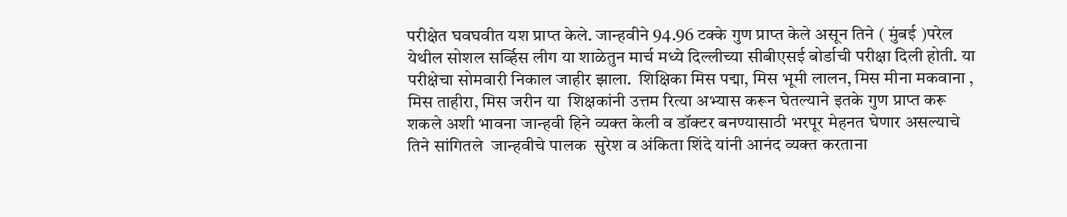परीक्षेत घवघवीत यश प्राप्त केले. जान्हवीने 94.96 टक्के गुण प्राप्त केले असून तिने ( मुंबई )परेल येथील सोशल सर्व्हिस लीग या शाळेतुन मार्च मध्ये दिल्लीच्या सीबीएसई बोर्डाची परीक्षा दिली होती. या परीक्षेचा सोमवारी निकाल जाहीर झाला.  शिक्षिका मिस पद्मा, मिस भूमी लालन, मिस मीना मकवाना , मिस ताहीरा, मिस जरीन या  शिक्षकांनी उत्तम रित्या अभ्यास करून घेतल्याने इतके गुण प्राप्त करू शकले अशी भावना जान्हवी हिने व्यक्त केली व डॉक्टर बनण्यासाठी भरपूर मेहनत घेणार असल्याचे तिने सांगितले  जान्हवीचे पालक  सुरेश व अंकिता शिंदे यांनी आनंद व्यक्त करताना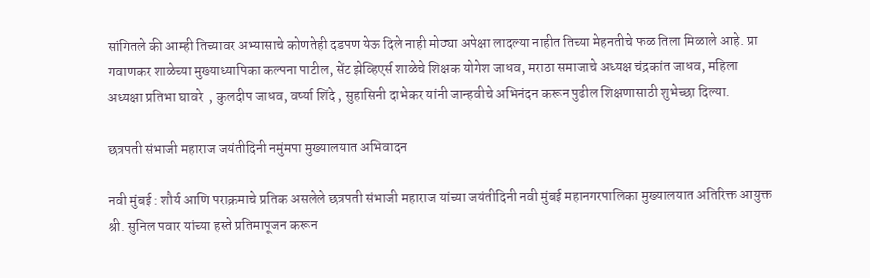सांगितले की आम्ही तिच्यावर अभ्यासाचे कोणतेही दडपण येऊ दिले नाही मोठ्या अपेक्षा लादल्या नाहीत तिच्या मेहनतीचे फळ तिला मिळाले आहे. प्रा गवाणकर शाळेच्या मुख्याध्यापिका कल्पना पाटील, सेंट झेव्हिएर्स शाळेचे शिक्षक योगेश जाधव, मराठा समाजाचे अध्यक्ष चंद्रकांत जाधव, महिला अध्यक्षा प्रतिभा घावरे  , कुलदीप जाधव, वर्ष्या शिंदे , सुहासिनी दाभेकर यांनी जान्हवीचे अभिनंदन करून पुढील शिक्षणासाठी शुभेच्छा दिल्या.

छत्रपती संभाजी महाराज जयंतीदिनी नमुंमपा मुख्यालयात अभिवादन

नवी मुंबई : शौर्य आणि पराक्रमाचे प्रतिक असलेले छत्रपती संभाजी महाराज यांच्या जयंतीदिनी नवी मुंबई महानगरपालिका मुख्यालयात अतिरिक्त आयुक्त श्री. सुनिल पवार यांच्या हस्ते प्रतिमापूजन करून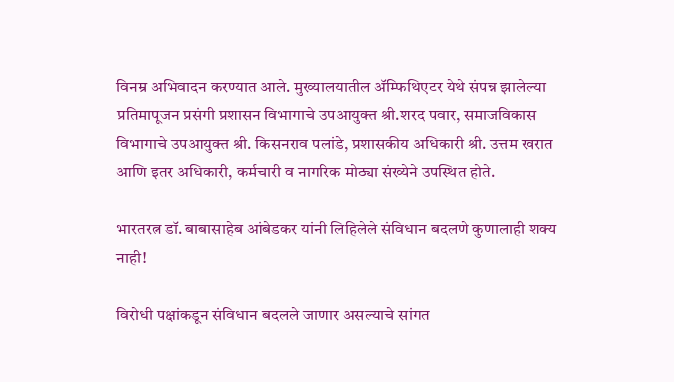विनम्र अभिवादन करण्यात आले. मुख्यालयातील ॲम्फिथिएटर येथे संपन्न झालेल्या प्रतिमापूजन प्रसंगी प्रशासन विभागाचे उपआयुक्त श्री.शरद पवार, समाजविकास विभागाचे उपआयुक्त श्री. किसनराव पलांडे, प्रशासकीय अधिकारी श्री. उत्तम खरात आणि इतर अधिकारी, कर्मचारी व नागरिक मोठ्या संख्येने उपस्थित होते.

भारतरत्न डॉ. बाबासाहेब आंबेडकर यांनी लिहिलेले संविधान बदलणे कुणालाही शक्य नाही!

विरोधी पक्षांकडून संविधान बदलले जाणार असल्याचे सांगत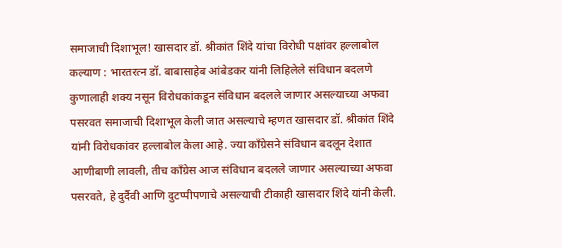समाजाची दिशाभूल! खासदार डॉ. श्रीकांत शिंदे यांचा विरोधी पक्षांवर हल्लाबोल कल्याण : भारतरत्न डॉ. बाबासाहेब आंबेडकर यांनी लिहिलेले संविधान बदलणे कुणालाही शक्य नसून विरोधकांकडून संविधान बदलले जाणार असल्याच्या अफवा पसरवत समाजाची दिशाभूल केली जात असल्याचे म्हणत खासदार डॉ. श्रीकांत शिंदे यांनी विरोधकांवर हल्लाबोल केला आहे. ज्या काँग्रेसने संविधान बदलून देशात आणीबाणी लावली, तीच काँग्रेस आज संविधान बदलले जाणार असल्याच्या अफवा पसरवते, हे दुर्दैवी आणि दुटप्पीपणाचे असल्याची टीकाही खासदार शिंदे यांनी केली.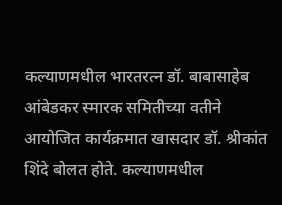कल्याणमधील भारतरत्न डॉ. बाबासाहेब आंबेडकर स्मारक समितीच्या वतीने आयोजित कार्यक्रमात खासदार डॉ. श्रीकांत शिंदे बोलत होते. कल्याणमधील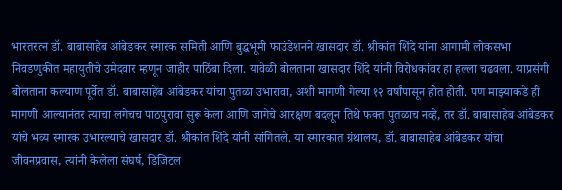भारतरत्न डॉ. बाबासाहेब आंबेडकर स्मारक समिती आणि बुद्धभूमी फाउंडेशनने खासदार डॉ. श्रीकांत शिंदे यांना आगामी लोकसभा निवडणुकीत महायुतीचे उमेदवार म्हणून जाहीर पाठिंबा दिला. यावेळी बोलताना खासदार शिंदे यांनी विरोधकांवर हा हल्ला चढवला. याप्रसंगी बोलताना कल्याण पूर्वेत डॉ. बाबासाहेब आंबेडकर यांचा पुतळा उभारावा, अशी मागणी गेल्या १२ वर्षांपासून होत होती. पण माझ्याकडे ही मागणी आल्यानंतर त्याचा लगेचच पाठपुरावा सुरू केला आणि जागेचे आरक्षण बदलून तिथे फक्त पुतळाच नव्हे, तर डॉ. बाबासाहेब आंबेडकर यांचे भव्य स्मारक उभारल्याचे खासदार डॉ. श्रीकांत शिंदे यांनी सांगितले. या स्मारकात ग्रंथालय, डॉ. बाबासाहेब आंबेडकर यांचा जीवनप्रवास, त्यांनी केलेला संघर्ष, डिजिटल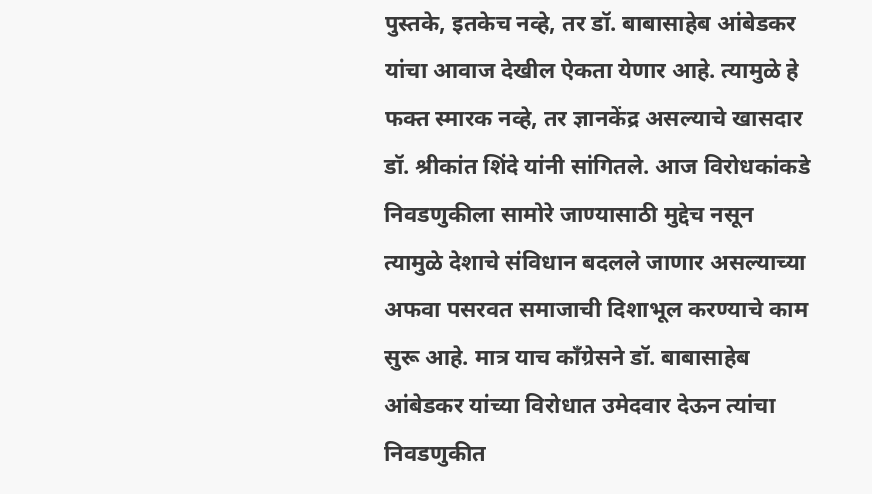पुस्तके, इतकेच नव्हे, तर डॉ. बाबासाहेब आंबेडकर यांचा आवाज देखील ऐकता येणार आहे. त्यामुळे हे फक्त स्मारक नव्हे, तर ज्ञानकेंद्र असल्याचे खासदार डॉ. श्रीकांत शिंदे यांनी सांगितले. आज विरोधकांकडे निवडणुकीला सामोरे जाण्यासाठी मुद्देच नसून त्यामुळे देशाचे संविधान बदलले जाणार असल्याच्या अफवा पसरवत समाजाची दिशाभूल करण्याचे काम सुरू आहे. मात्र याच काँग्रेसने डॉ. बाबासाहेब आंबेडकर यांच्या विरोधात उमेदवार देऊन त्यांचा निवडणुकीत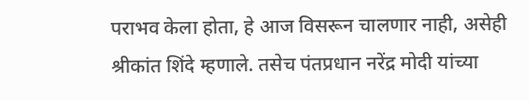पराभव केला होता, हे आज विसरून चालणार नाही, असेही श्रीकांत शिंदे म्हणाले. तसेच पंतप्रधान नरेंद्र मोदी यांच्या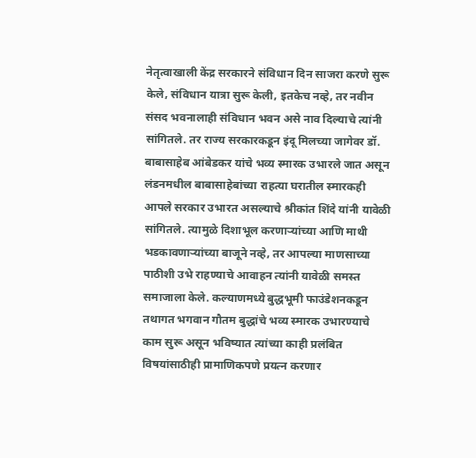नेतृत्वाखाली केंद्र सरकारने संविधान दिन साजरा करणे सुरू केले, संविधान यात्रा सुरू केली, इतकेच नव्हे, तर नवीन संसद भवनालाही संविधान भवन असे नाव दिल्याचे त्यांनी सांगितले. तर राज्य सरकारकडून इंदू मिलच्या जागेवर डॉ. बाबासाहेब आंबेडकर यांचे भव्य स्मारक उभारले जात असून लंडनमधील बाबासाहेबांच्या राहत्या घरातील स्मारकही आपले सरकार उभारत असल्याचे श्रीकांत शिंदे यांनी यावेळी सांगितले. त्यामुळे दिशाभूल करणाऱ्यांच्या आणि माथी भडकावणाऱ्यांच्या बाजूने नव्हे, तर आपल्या माणसाच्या पाठीशी उभे राहण्याचे आवाहन त्यांनी यावेळी समस्त समाजाला केले. कल्याणमध्ये बुद्धभूमी फाउंडेशनकडून तथागत भगवान गौतम बुद्धांचे भव्य स्मारक उभारण्याचे काम सुरू असून भविष्यात त्यांच्या काही प्रलंबित विषयांसाठीही प्रामाणिकपणे प्रयत्न करणार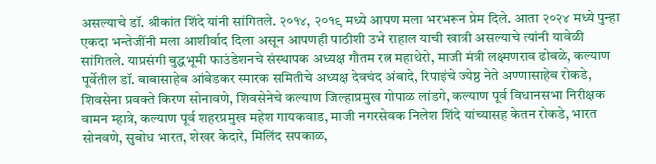असल्याचे डॉ. श्रीकांत शिंदे यांनी सांगितले. २०१४, २०१९ मध्ये आपण मला भरभरून प्रेम दिले. आता २०२४ मध्ये पुन्हा एकदा भन्तेजींनी मला आशीर्वाद दिला असून आपणही पाठीशी उभे राहाल याची खात्री असल्याचे त्यांनी यावेळी सांगितले. याप्रसंगी बुद्धभूमी फाउंडेशनचे संस्थापक अध्यक्ष गौतम रत्न महाथेरो, माजी मंत्री लक्ष्मणराव ढोबळे, कल्याण पूर्वेतील डॉ. बाबासाहेब आंबेडकर स्मारक समितीचे अध्यक्ष देवचंद अंबादे, रिपाइंचे ज्येष्ठ नेते अण्णासाहेब रोकडे, शिवसेना प्रवक्ते किरण सोनावणे, शिवसेनेचे कल्याण जिल्हाप्रमुख गोपाळ लांडगे, कल्याण पूर्व विधानसभा निरीक्षक वामन म्हात्रे, कल्याण पूर्व शहरप्रमुख महेश गायकवाड, माजी नगरसेवक निलेश शिंदे यांच्यासह केतन रोकडे, भारत सोनवणे, सुबोध भारत, शेखर केदारे, मिलिंद सपकाळ,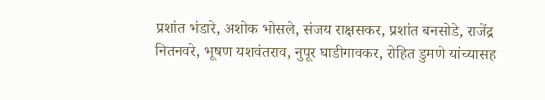प्रशांत भंडारे, अशोक भोसले, संजय राक्षसकर, प्रशांत बनसोडे, राजेंद्र नितनवरे, भूषण यशवंतराव, नुपूर घाडीगावकर, रोहित डुमणे यांच्यासह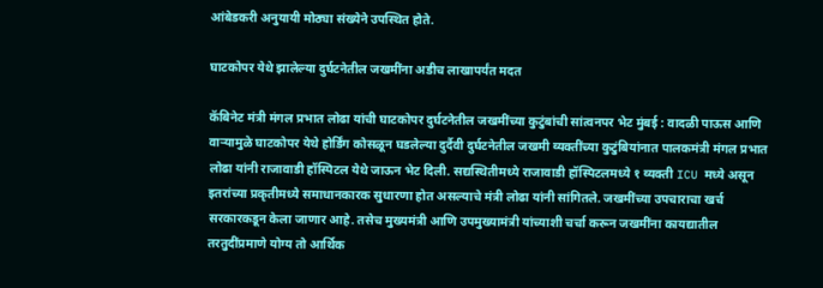आंबेडकरी अनुयायी मोठ्या संख्येने उपस्थित होते.

घाटकोपर येथे झालेल्या दुर्घटनेतील जखमींना अडीच लाखापर्यंत मदत

कॅबिनेट मंत्री मंगल प्रभात लोढा यांची घाटकोपर दुर्घटनेतील जखमींच्या कुटुंबांची सांत्वनपर भेट मुंबई : वादळी पाऊस आणि वाऱ्यामुळे घाटकोपर येथे होर्डिंग कोसळून घडलेल्या दुर्दैवी दुर्घटनेतील जखमी व्यक्तींच्या कुटुंबियांनात पालकमंत्री मंगल प्रभात लोढा यांनी राजावाडी हॉस्पिटल येथे जाऊन भेट दिली. सद्यस्थितीमध्ये राजावाडी हॉस्पिटलमध्ये १ व्यक्ती ICU मध्ये असून इतरांच्या प्रकृतीमध्ये समाधानकारक सुधारणा होत असल्याचे मंत्री लोढा यांनी सांगितले. जखमींच्या उपचाराचा खर्च सरकारकडून केला जाणार आहे. तसेच मुख्यमंत्री आणि उपमुख्यामंत्री यांच्याशी चर्चा करून जखमींना कायद्यातील तरतुदींप्रमाणे योग्य तो आर्थिक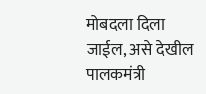मोबदला दिला जाईल, असे देखील पालकमंत्री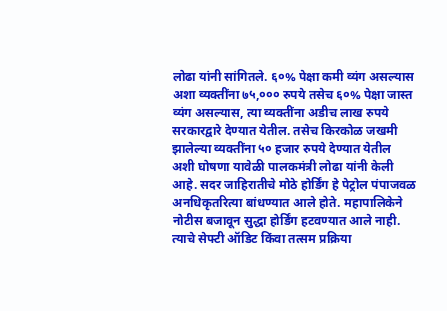लोढा यांनी सांगितले. ६०% पेक्षा कमी व्यंग असल्यास अशा व्यक्तींना ७५,००० रुपये तसेच ६०% पेक्षा जास्त व्यंग असल्यास, त्या व्यक्तींना अडीच लाख रुपये सरकारद्वारे देण्यात येतील. तसेच किरकोळ जखमी झालेल्या व्यक्तींना ५० हजार रुपये देण्यात येतील अशी घोषणा यावेळी पालकमंत्री लोढा यांनी केली आहे. सदर जाहिरातीचे मोठे होर्डिंग हे पेट्रोल पंपाजवळ अनधिकृतरित्या बांधण्यात आले होते. महापालिकेने नोटीस बजावून सुद्धा होर्डिंग हटवण्यात आले नाही. त्याचे सेफ्टी ऑडिट किंवा तत्सम प्रक्रिया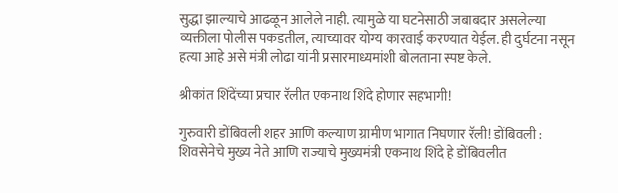सुद्धा झाल्याचे आढळून आलेले नाही. त्यामुळे या घटनेसाठी जबाबदार असलेल्या व्यक्तीला पोलीस पकडतील, त्याच्यावर योग्य कारवाई करण्यात येईल. ही दुर्घटना नसून हत्या आहे असे मंत्री लोढा यांनी प्रसारमाध्यमांशी बोलताना स्पष्ट केले.

श्रीकांत शिंदेंच्या प्रचार रॅलीत एकनाथ शिंदे होणार सहभागी!

गुरुवारी डोंबिवली शहर आणि कल्याण ग्रामीण भागात निघणार रॅली! डोंबिवली : शिवसेनेचे मुख्य नेते आणि राज्याचे मुख्यमंत्री एकनाथ शिंदे हे डोंबिवलीत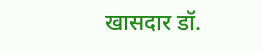खासदार डॉ.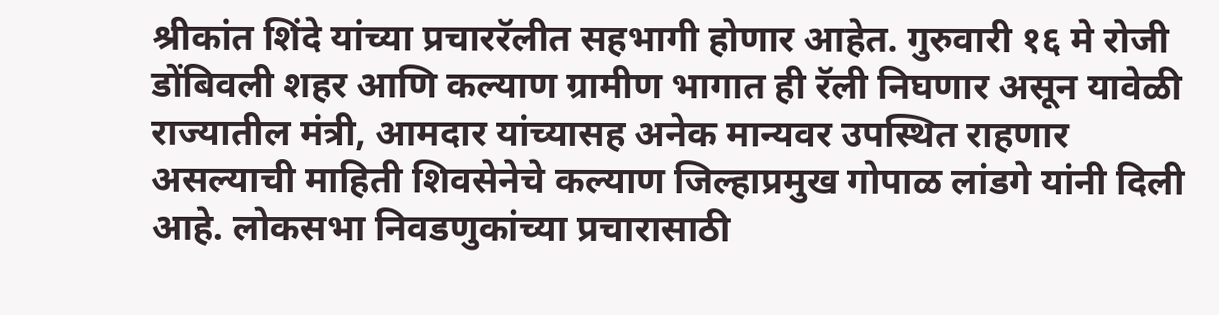श्रीकांत शिंदे यांच्या प्रचाररॅलीत सहभागी होणार आहेत. गुरुवारी १६ मे रोजी डोंबिवली शहर आणि कल्याण ग्रामीण भागात ही रॅली निघणार असून यावेळी राज्यातील मंत्री, आमदार यांच्यासह अनेक मान्यवर उपस्थित राहणार असल्याची माहिती शिवसेनेचे कल्याण जिल्हाप्रमुख गोपाळ लांडगे यांनी दिली आहे. लोकसभा निवडणुकांच्या प्रचारासाठी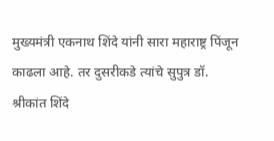मुख्यमंत्री एकनाथ शिंदे यांनी सारा महाराष्ट्र पिंजून काढला आहे. तर दुसरीकडे त्यांचे सुपुत्र डॉ. श्रीकांत शिंदे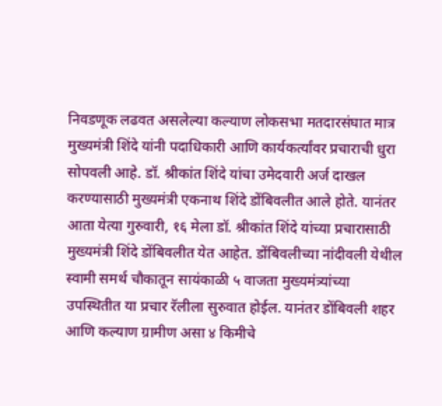निवडणूक लढवत असलेल्या कल्याण लोकसभा मतदारसंघात मात्र मुख्यमंत्री शिंदे यांनी पदाधिकारी आणि कार्यकर्त्यांवर प्रचाराची धुरा सोपवली आहे. डॉ. श्रीकांत शिंदे यांचा उमेदवारी अर्ज दाखल करण्यासाठी मुख्यमंत्री एकनाथ शिंदे डोंबिवलीत आले होते. यानंतर आता येत्या गुरुवारी, १६ मेला डॉ. श्रीकांत शिंदे यांच्या प्रचारासाठी मुख्यमंत्री शिंदे डोंबिवलीत येत आहेत. डोंबिवलीच्या नांदीवली येथील स्वामी समर्थ चौकातून सायंकाळी ५ वाजता मुख्यमंत्र्यांच्या उपस्थितीत या प्रचार रॅलीला सुरुवात होईल. यानंतर डोंबिवली शहर आणि कल्याण ग्रामीण असा ४ किमीचे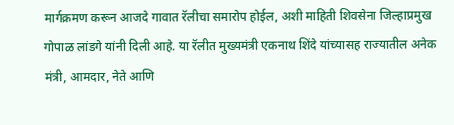मार्गक्रमण करून आजदे गावात रॅलीचा समारोप होईल, अशी माहिती शिवसेना जिल्हाप्रमुख गोपाळ लांडगे यांनी दिली आहे. या रॅलीत मुख्यमंत्री एकनाथ शिंदे यांच्यासह राज्यातील अनेक मंत्री, आमदार, नेते आणि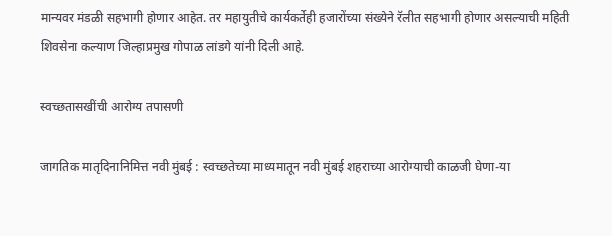मान्यवर मंडळी सहभागी होणार आहेत. तर महायुतीचे कार्यकर्तेही हजारोंच्या संख्येने रॅलीत सहभागी होणार असल्याची महिती शिवसेना कल्याण जिल्हाप्रमुख गोपाळ लांडगे यांनी दिली आहे.

स्वच्छतासखींची आरोग्य तपासणी

जागतिक मातृदिनानिमित्त नवी मुंबई : स्वच्छतेच्या माध्यमातून नवी मुंबई शहराच्या आरोग्याची काळजी घेणा-या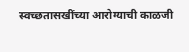स्वच्छतासखींच्या आरोग्याची काळजी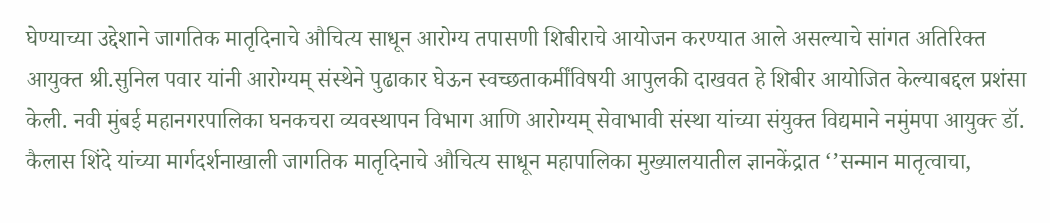घेण्याच्या उद्देशाने जागतिक मातृदिनाचे औचित्य साधून आरोग्य तपासणी शिबीराचे आयोजन करण्यात आले असल्याचे सांगत अतिरिक्त आयुक्त श्री.सुनिल पवार यांनी आरोग्यम् संस्थेने पुढाकार घेऊन स्वच्छताकर्मींविषयी आपुलकी दाखवत हे शिबीर आयोजित केल्याबद्दल प्रशंसा केली. नवी मुंबई महानगरपालिका घनकचरा व्यवस्थापन विभाग आणि आरोग्यम् सेवाभावी संस्था यांच्या संयुक्त विद्यमाने नमुंमपा आयुक्त्‍ डॉ. कैलास शिंदे यांच्या मार्गदर्शनाखाली जागतिक मातृदिनाचे औचित्य साधून महापालिका मुख्यालयातील ज्ञानकेंद्रात ‘’सन्मान मातृत्वाचा,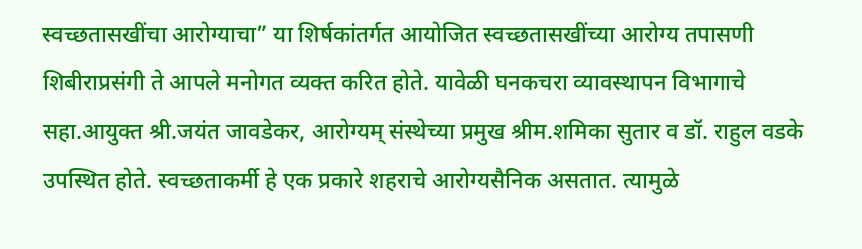स्वच्छतासखींचा आरोग्याचा” या शिर्षकांतर्गत आयोजित स्वच्छतासखींच्या आरोग्य तपासणी शिबीराप्रसंगी ते आपले मनोगत व्यक्त करित होते. यावेळी घनकचरा व्यावस्थापन विभागाचे सहा.आयुक्त श्री.जयंत जावडेकर, आरोग्यम् संस्थेच्या प्रमुख श्रीम.शमिका सुतार व डॉ. राहुल वडके उपस्थित होते. स्वच्छताकर्मी हे एक प्रकारे शहराचे आरोग्यसैनिक असतात. त्यामुळे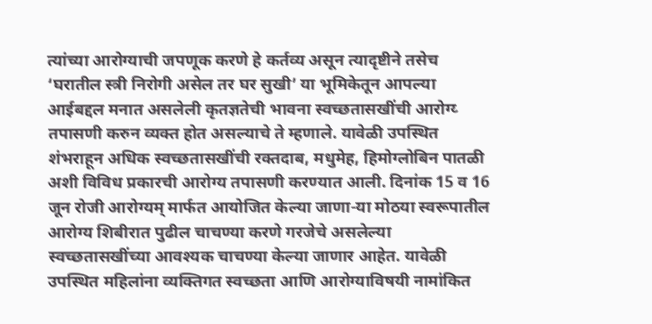त्यांच्या आरोग्याची जपणूक करणे हे कर्तव्य असून त्यादृष्टीने तसेच ‘घरातील स्त्री निरोगी असेल तर घर सुखी’ या भूमिकेतून आपल्या आईबद्दल मनात असलेली कृतज्ञतेची भावना स्वच्छतासखींची आरोग्य्‍ तपासणी करुन व्यक्त होत असल्याचे ते म्हणाले. यावेळी उपस्थित शंभराहून अधिक स्वच्छतासखींची रक्तदाब, मधुमेह, हिमोग्लोबिन पातळी अशी विविध प्रकारची आरोग्य तपासणी करण्यात आली. दिनांक 15 व 16 जून रोजी आरोग्यम् मार्फत आयोजित केल्या जाणा-या मोठया स्वरूपातील आरोग्य शिबीरात पुढील चाचण्या करणे गरजेचे असलेल्या स्वच्छतासखींच्या आवश्यक चाचण्या केल्या जाणार आहेत. यावेळी उपस्थित महिलांना व्यक्तिगत स्वच्छता आणि आरोग्याविषयी नामांकित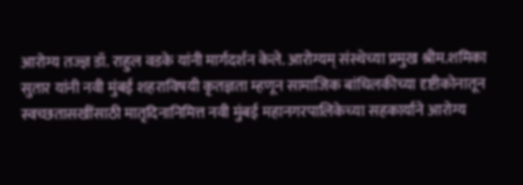आरोग्य तज्ज्ञ डॉ. राहुल वडके यांनी मार्गदर्शन केले. आरोग्यम् संस्थेच्या प्रमुख श्रीम.शमिका सुतार यांनी नवी मुंबई शहराविषयी कृतज्ञता म्हणून सामाजिक बांधिलकीच्या दृष्टीकोनातून स्वच्छतासखींसाठी मातृदिनानिमित्त नवी मुंबई महानगरपालिकेच्या सहकार्याने आरोग्य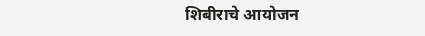शिबीराचे आयोजन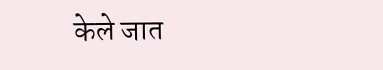केले जात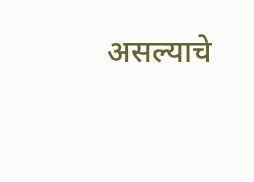असल्याचे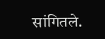सांगितले.